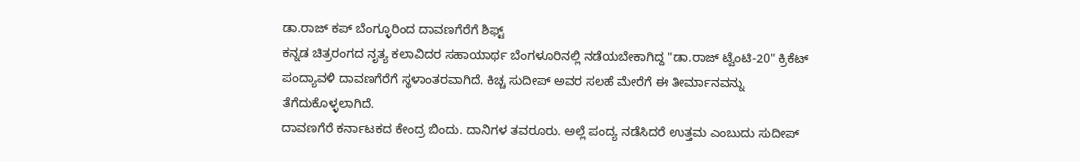ಡಾ.ರಾಜ್ ಕಪ್ ಬೆಂಗ್ಳೂರಿಂದ ದಾವಣಗೆರೆಗೆ ಶಿಫ್ಟ್
ಕನ್ನಡ ಚಿತ್ರರಂಗದ ನೃತ್ಯ ಕಲಾವಿದರ ಸಹಾಯಾರ್ಥ ಬೆಂಗಳೂರಿನಲ್ಲಿ ನಡೆಯಬೇಕಾಗಿದ್ದ "ಡಾ.ರಾಜ್ ಟ್ವೆಂಟಿ-20" ಕ್ರಿಕೆಟ್ ಪಂದ್ಯಾವಳಿ ದಾವಣಗೆರೆಗೆ ಸ್ಥಳಾಂತರವಾಗಿದೆ. ಕಿಚ್ಚ ಸುದೀಪ್ ಅವರ ಸಲಹೆ ಮೇರೆಗೆ ಈ ತೀರ್ಮಾನವನ್ನು ತೆಗೆದುಕೊಳ್ಳಲಾಗಿದೆ.
ದಾವಣಗೆರೆ ಕರ್ನಾಟಕದ ಕೇಂದ್ರ ಬಿಂದು. ದಾನಿಗಳ ತವರೂರು. ಅಲ್ಲೆ ಪಂದ್ಯ ನಡೆಸಿದರೆ ಉತ್ತಮ ಎಂಬುದು ಸುದೀಪ್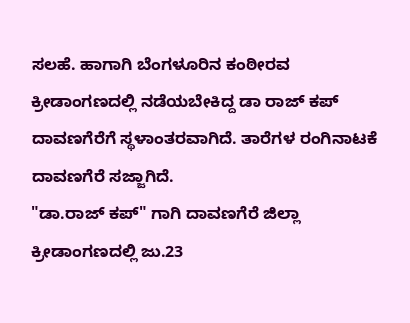ಸಲಹೆ. ಹಾಗಾಗಿ ಬೆಂಗಳೂರಿನ ಕಂಠೀರವ ಕ್ರೀಡಾಂಗಣದಲ್ಲಿ ನಡೆಯಬೇಕಿದ್ದ ಡಾ ರಾಜ್ ಕಪ್ ದಾವಣಗೆರೆಗೆ ಸ್ಥಳಾಂತರವಾಗಿದೆ. ತಾರೆಗಳ ರಂಗಿನಾಟಕೆ ದಾವಣಗೆರೆ ಸಜ್ಜಾಗಿದೆ.
"ಡಾ.ರಾಜ್ ಕಪ್" ಗಾಗಿ ದಾವಣಗೆರೆ ಜಿಲ್ಲಾ ಕ್ರೀಡಾಂಗಣದಲ್ಲಿ ಜು.23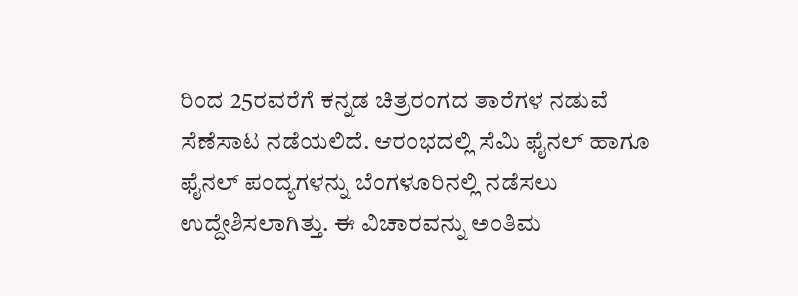ರಿಂದ 25ರವರೆಗೆ ಕನ್ನಡ ಚಿತ್ರರಂಗದ ತಾರೆಗಳ ನಡುವೆ ಸೆಣೆಸಾಟ ನಡೆಯಲಿದೆ. ಆರಂಭದಲ್ಲಿ ಸೆಮಿ ಫೈನಲ್ ಹಾಗೂ ಫೈನಲ್ ಪಂದ್ಯಗಳನ್ನು ಬೆಂಗಳೂರಿನಲ್ಲಿ ನಡೆಸಲು ಉದ್ದೇಶಿಸಲಾಗಿತ್ತು. ಈ ವಿಚಾರವನ್ನು ಅಂತಿಮ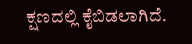ಕ್ಷಣದಲ್ಲಿ ಕೈಬಿಡಲಾಗಿದೆ.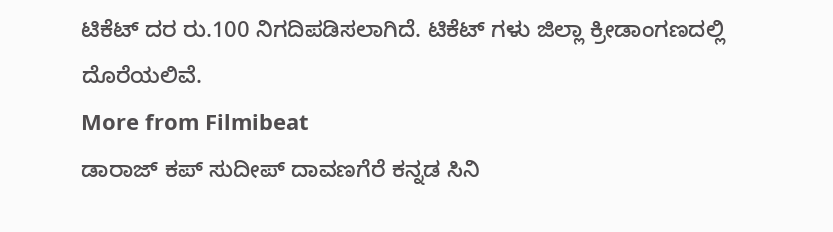ಟಿಕೆಟ್ ದರ ರು.100 ನಿಗದಿಪಡಿಸಲಾಗಿದೆ. ಟಿಕೆಟ್ ಗಳು ಜಿಲ್ಲಾ ಕ್ರೀಡಾಂಗಣದಲ್ಲಿ ದೊರೆಯಲಿವೆ.
More from Filmibeat
ಡಾರಾಜ್ ಕಪ್ ಸುದೀಪ್ ದಾವಣಗೆರೆ ಕನ್ನಡ ಸಿನಿ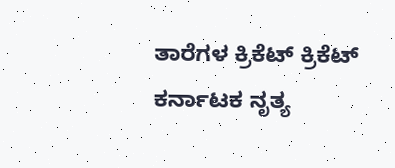ತಾರೆಗಳ ಕ್ರಿಕೆಟ್ ಕ್ರಿಕೆಟ್ ಕರ್ನಾಟಕ ನೃತ್ಯ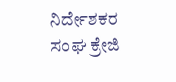ನಿರ್ದೇಶಕರ ಸಂಘ ಕ್ರೇಜಿ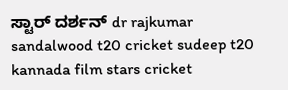ಸ್ಟಾರ್ ದರ್ಶನ್ dr rajkumar sandalwood t20 cricket sudeep t20 kannada film stars cricket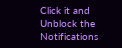Click it and Unblock the Notifications